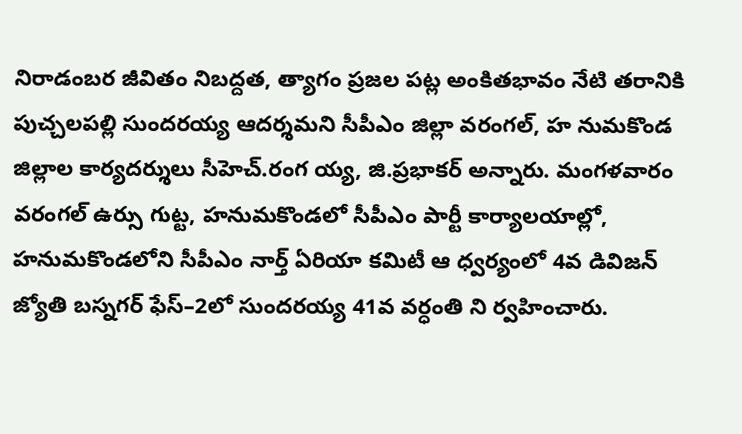నిరాడంబర జీవితం నిబద్దత, త్యాగం ప్రజల పట్ల అంకితభావం నేటి తరానికి పుచ్చలపల్లి సుందరయ్య ఆదర్శమని సీపీఎం జిల్లా వరంగల్, హ నుమకొండ జిల్లాల కార్యదర్శులు సీహెచ్.రంగ య్య, జి.ప్రభాకర్ అన్నారు. మంగళవారం వరంగల్ ఉర్సు గుట్ట, హనుమకొండలో సీపీఎం పార్టీ కార్యాలయాల్లో, హనుమకొండలోని సీపీఎం నార్త్ ఏరియా కమిటీ ఆ ధ్వర్యంలో 4వ డివిజన్ జ్యోతి బస్నగర్ ఫేస్–2లో సుందరయ్య 41వ వర్ధంతి ని ర్వహించారు.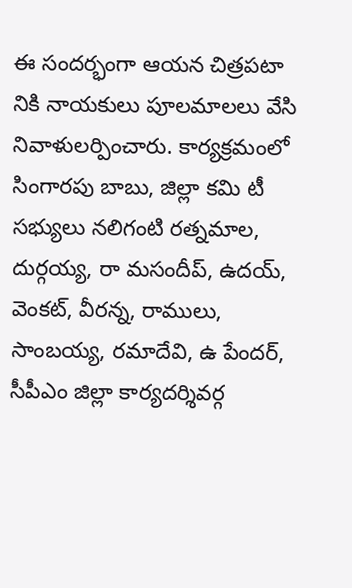ఈ సందర్భంగా ఆయన చిత్రపటా నికి నాయకులు పూలమాలలు వేసి నివాళులర్పించారు. కార్యక్రమంలో సింగారపు బాబు, జిల్లా కమి టీ సభ్యులు నలిగంటి రత్నమాల, దుర్గయ్య, రా మసందీప్, ఉదయ్, వెంకట్, వీరన్న, రాములు, సాంబయ్య, రమాదేవి, ఉ పేందర్, సీపీఎం జిల్లా కార్యదర్శివర్గ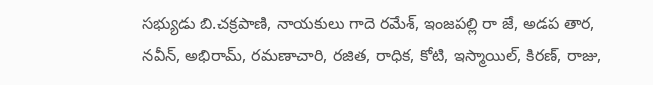సభ్యుడు బి.చక్రపాణి, నాయకులు గాదె రమేశ్, ఇంజపల్లి రా జే, అడప తార, నవీన్, అభిరామ్, రమణాచారి, రజిత, రాధిక, కోటి, ఇస్మాయిల్, కిరణ్, రాజు,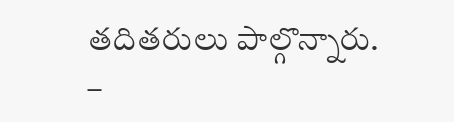తదితరులు పాల్గొన్నారు.
–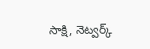సాక్షి, నెట్వర్క్